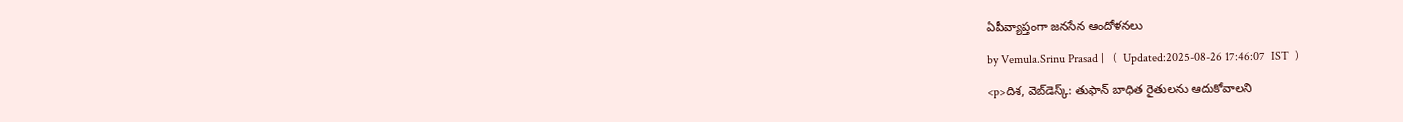ఏపీవ్యాప్తంగా జనసేన ఆందోళనలు

by Vemula.Srinu Prasad |   (  Updated:2025-08-26 17:46:07  IST  )

<p>దిశ, వెబ్‌డెస్క్: తుఫాన్ బాధిత రైతులను ఆదుకోవాలని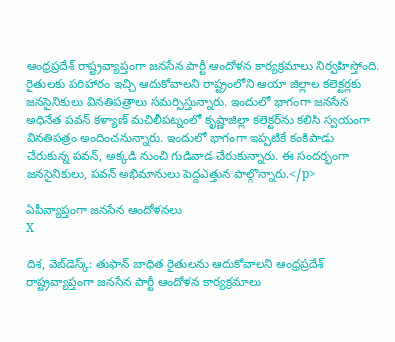ఆంధ్రప్రదేశ్ రాష్ట్రవ్యాప్తంగా జనసేన పార్టీ ఆందోళన కార్యక్రమాలు నిర్వహిస్తోంది. రైతులకు పరిహారం ఇచ్చి ఆదుకోవాలని రాష్ట్రంలోని ఆయా జిల్లాల కలెక్టర్లకు జనసైనికులు వినతిపత్రాలు సమర్పిస్తున్నారు. ఇందులో భాగంగా జనసేన అధినేత పవన్ కళ్యాణ్ మచిలీపట్నంలో కృష్ణాజిల్లా కలెక్టర్‌ను కలిసి స్వయంగా వినతిపత్రం అందించనున్నారు. ఇందులో భాగంగా ఇప్పటికే కంకిపాడు చేరుకున్న పవన్, అక్కడి నుంచి గుడివాడ చేరుకున్నారు. ఈ సందర్భంగా జనసైనికులు, పవన్ అభిమానులు పెద్దఎత్తున పాల్గొన్నారు.</p>

ఏపీవ్యాప్తంగా జనసేన ఆందోళనలు
X

దిశ, వెబ్‌డెస్క్: తుఫాన్ బాధిత రైతులను ఆదుకోవాలని ఆంధ్రప్రదేశ్ రాష్ట్రవ్యాప్తంగా జనసేన పార్టీ ఆందోళన కార్యక్రమాలు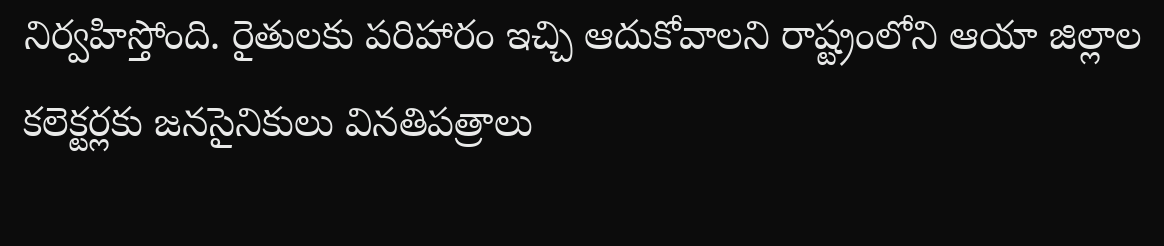నిర్వహిస్తోంది. రైతులకు పరిహారం ఇచ్చి ఆదుకోవాలని రాష్ట్రంలోని ఆయా జిల్లాల కలెక్టర్లకు జనసైనికులు వినతిపత్రాలు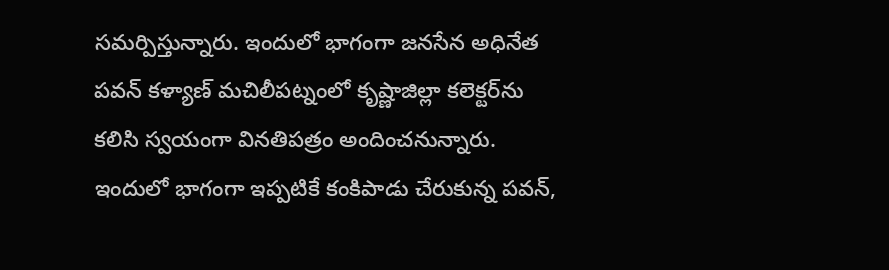సమర్పిస్తున్నారు. ఇందులో భాగంగా జనసేన అధినేత పవన్ కళ్యాణ్ మచిలీపట్నంలో కృష్ణాజిల్లా కలెక్టర్‌ను కలిసి స్వయంగా వినతిపత్రం అందించనున్నారు. ఇందులో భాగంగా ఇప్పటికే కంకిపాడు చేరుకున్న పవన్,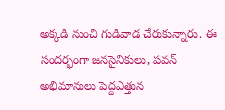అక్కడి నుంచి గుడివాడ చేరుకున్నారు. ఈ సందర్భంగా జనసైనికులు, పవన్ అభిమానులు పెద్దఎత్తున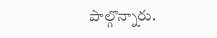పాల్గొన్నారు.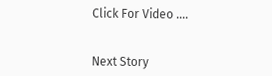Click For Video ....


Next Story